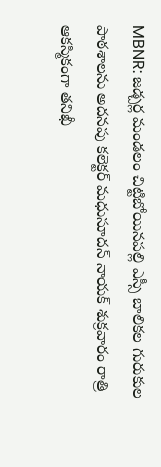MBNR: జడ్చర్ల మండలం చిట్టిబోయినపల్లి ఎస్సీ బాలికల గురుకుల పాఠశాలను అదనపు కలెక్టర్ మధుసూదన్ నాయక్ శుక్రవారం రాత్రి ఆకస్మికంగా తనిఖీ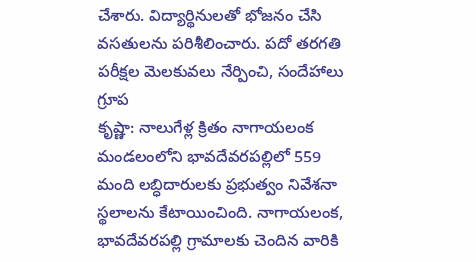చేశారు. విద్యార్థినులతో భోజనం చేసి వసతులను పరిశీలించారు. పదో తరగతి పరీక్షల మెలకువలు నేర్పించి, సందేహాలు గ్రూప
కృష్ణా: నాలుగేళ్ల క్రితం నాగాయలంక మండలంలోని భావదేవరపల్లిలో 559 మంది లబ్ధిదారులకు ప్రభుత్వం నివేశనా స్థలాలను కేటాయించింది. నాగాయలంక, భావదేవరపల్లి గ్రామాలకు చెందిన వారికి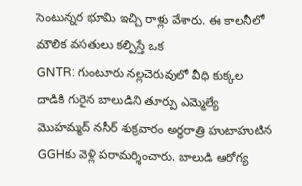సెంటున్నర భూమి ఇచ్చి రాళ్లు వేశారు. ఈ కాలనీలో మౌలిక వసతులు కల్పిస్తే ఒక
GNTR: గుంటూరు నల్లచెరువులో వీధి కుక్కల దాడికి గురైన బాలుడిని తూర్పు ఎమ్మెల్యే మొహమ్మద్ నసీర్ శుక్రవారం అర్ధరాత్రి హుటాహుటిన GGHకు వెళ్లి పరామర్శించారు. బాలుడి ఆరోగ్య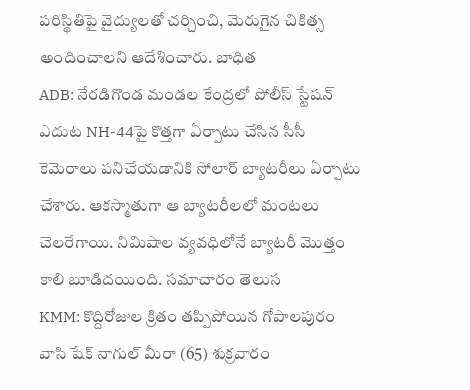పరిస్థితిపై వైద్యులతో చర్చించి, మెరుగైన చికిత్స అందించాలని ఆదేశించారు. బాధిత
ADB: నేరడిగొండ మండల కేంద్రలో పోలీస్ స్టేషన్ ఎదుట NH-44పై కొత్తగా ఏర్పాటు చేసిన సీసీ కెమెరాలు పనిచేయడానికి సోలార్ బ్యాటరీలు ఏర్పాటు చేశారు. ఆకస్మాతుగా ఆ బ్యాటరీలలో మంటలు చెలరేగాయి. నిమిషాల వ్యవధిలోనే బ్యాటరీ మొత్తం కాలి బూడిదయింది. సమాచారం తెలుస
KMM: కొద్దిరోజుల క్రితం తప్పిపోయిన గోపాలపురం వాసి షేక్ నాగుల్ మీరా (65) శుక్రవారం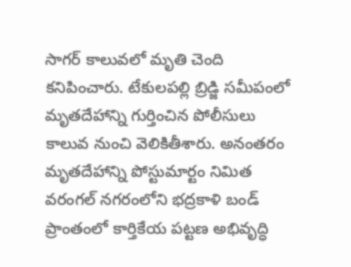సాగర్ కాలువలో మృతి చెంది కనిపించారు. టేకులపల్లి బ్రిడ్జి సమీపంలో మృతదేహాన్ని గుర్తించిన పోలీసులు కాలువ నుంచి వెలికితీశారు. అనంతరం మృతదేహాన్ని పోస్టుమార్టం నిమిత
వరంగల్ నగరంలోని భద్రకాళి బండ్ ప్రాంతంలో కార్తికేయ పట్టణ అభివృద్ధి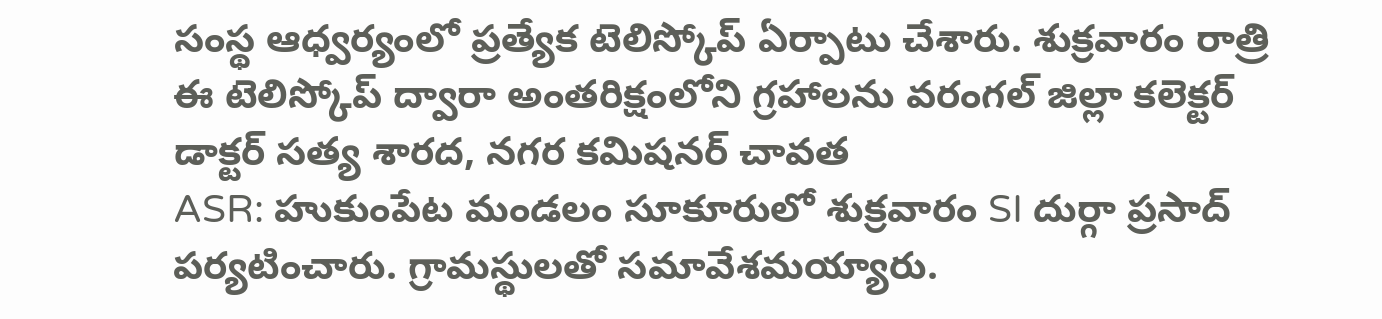సంస్థ ఆధ్వర్యంలో ప్రత్యేక టెలిస్కోప్ ఏర్పాటు చేశారు. శుక్రవారం రాత్రి ఈ టెలిస్కోప్ ద్వారా అంతరిక్షంలోని గ్రహాలను వరంగల్ జిల్లా కలెక్టర్ డాక్టర్ సత్య శారద, నగర కమిషనర్ చావత
ASR: హుకుంపేట మండలం సూకూరులో శుక్రవారం SI దుర్గా ప్రసాద్ పర్యటించారు. గ్రామస్థులతో సమావేశమయ్యారు.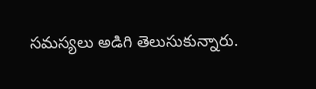సమస్యలు అడిగి తెలుసుకున్నారు.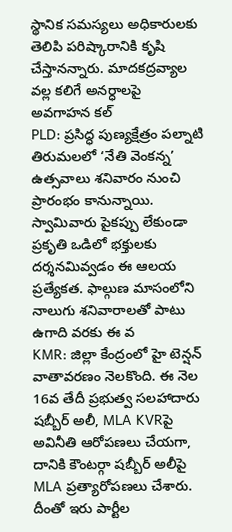స్థానిక సమస్యలు అధికారులకు తెలిపి పరిష్కారానికి కృషి చేస్తానన్నారు. మాదకద్రవ్యాల వల్ల కలిగే అనర్ధాలపై అవగాహన కల్
PLD: ప్రసిద్ధ పుణ్యక్షేత్రం పల్నాటి తిరుమలలో ‘నేతి వెంకన్న’ ఉత్సవాలు శనివారం నుంచి ప్రారంభం కానున్నాయి. స్వామివారు పైకప్పు లేకుండా ప్రకృతి ఒడిలో భక్తులకు దర్శనమివ్వడం ఈ ఆలయ ప్రత్యేకత. ఫాల్గుణ మాసంలోని నాలుగు శనివారాలతో పాటు ఉగాది వరకు ఈ వ
KMR: జిల్లా కేంద్రంలో హై టెన్షన్ వాతావరణం నెలకొంది. ఈ నెల 16వ తేదీ ప్రభుత్వ సలహాదారు షబ్బీర్ అలీ, MLA KVRపై అవినీతి ఆరోపణలు చేయగా, దానికి కౌంటర్గా షబ్బీర్ అలీపై MLA ప్రత్యారోపణలు చేశారు. దీంతో ఇరు పార్టీల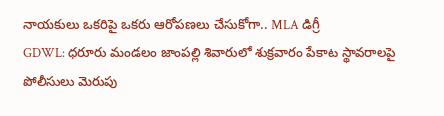నాయకులు ఒకరిపై ఒకరు ఆరోపణలు చేసుకోగా.. MLA డిగ్రీ
GDWL: ధరూరు మండలం జాంపల్లి శివారులో శుక్రవారం పేకాట స్థావరాలపై పోలీసులు మెరుపు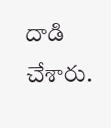దాడి చేశారు.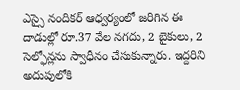ఎస్సై నందికర్ ఆధ్వర్యంలో జరిగిన ఈ దాడుల్లో రూ.37 వేల నగదు, 2 బైకులు, 2 సెల్ఫోన్లను స్వాధీనం చేసుకున్నారు. ఇద్దరిని అదుపులోకి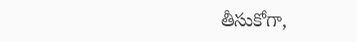తీసుకోగా,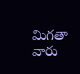మిగతా వారు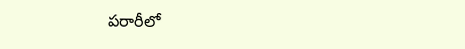పరారీలో